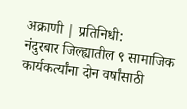अक्राणी | प्रतिनिधी:
नंदुरबार जिल्ह्यातील ९ सामाजिक कार्यकर्त्यांना दोन वर्षांसाठी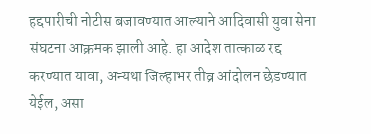हद्दपारीची नोटीस बजावण्यात आल्याने आदिवासी युवा सेना संघटना आक्रमक झाली आहे. हा आदेश तात्काळ रद्द करण्यात यावा, अन्यथा जिल्हाभर तीव्र आंदोलन छेडण्यात येईल, असा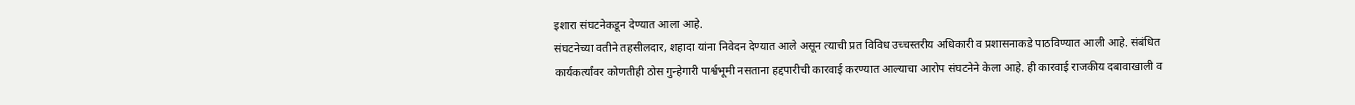इशारा संघटनेकडून देण्यात आला आहे.
संघटनेच्या वतीने तहसीलदार, शहादा यांना निवेदन देण्यात आले असून त्याची प्रत विविध उच्चस्तरीय अधिकारी व प्रशासनाकडे पाठविण्यात आली आहे. संबंधित कार्यकर्त्यांवर कोणतीही ठोस गुन्हेगारी पार्श्वभूमी नसताना हद्दपारीची कारवाई करण्यात आल्याचा आरोप संघटनेने केला आहे. ही कारवाई राजकीय दबावाखाली व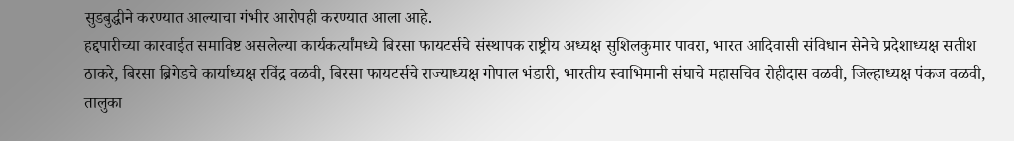सुडबुद्धीने करण्यात आल्याचा गंभीर आरोपही करण्यात आला आहे.
हद्दपारीच्या कारवाईत समाविष्ट असलेल्या कार्यकर्त्यांमध्ये बिरसा फायटर्सचे संस्थापक राष्ट्रीय अध्यक्ष सुशिलकुमार पावरा, भारत आदिवासी संविधान सेनेचे प्रदेशाध्यक्ष सतीश ठाकरे, बिरसा ब्रिगेडचे कार्याध्यक्ष रविंद्र वळवी, बिरसा फायटर्सचे राज्याध्यक्ष गोपाल भंडारी, भारतीय स्वाभिमानी संघाचे महासचिव रोहीदास वळवी, जिल्हाध्यक्ष पंकज वळवी, तालुका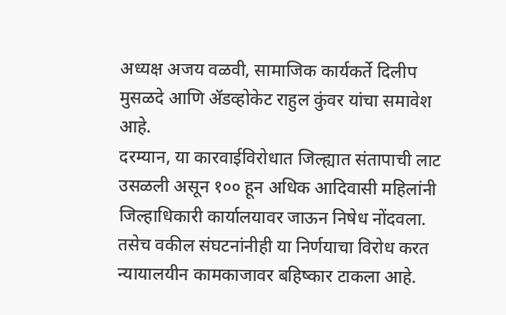अध्यक्ष अजय वळवी, सामाजिक कार्यकर्ते दिलीप मुसळदे आणि ॲडव्होकेट राहुल कुंवर यांचा समावेश आहे.
दरम्यान, या कारवाईविरोधात जिल्ह्यात संतापाची लाट उसळली असून १०० हून अधिक आदिवासी महिलांनी जिल्हाधिकारी कार्यालयावर जाऊन निषेध नोंदवला. तसेच वकील संघटनांनीही या निर्णयाचा विरोध करत न्यायालयीन कामकाजावर बहिष्कार टाकला आहे.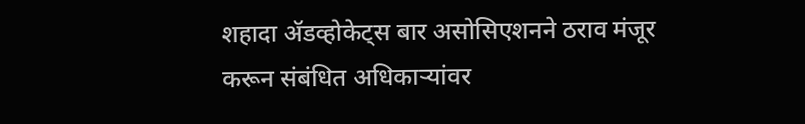शहादा ॲडव्होकेट्स बार असोसिएशनने ठराव मंजूर करून संबंधित अधिकाऱ्यांवर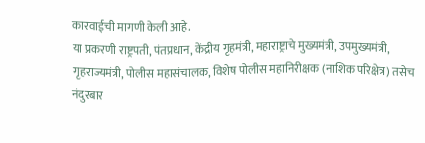कारवाईची मागणी केली आहे.
या प्रकरणी राष्ट्रपती, पंतप्रधान, केंद्रीय गृहमंत्री, महाराष्ट्राचे मुख्यमंत्री, उपमुख्यमंत्री, गृहराज्यमंत्री, पोलीस महासंचालक, विशेष पोलीस महानिरीक्षक (नाशिक परिक्षेत्र) तसेच नंदुरबार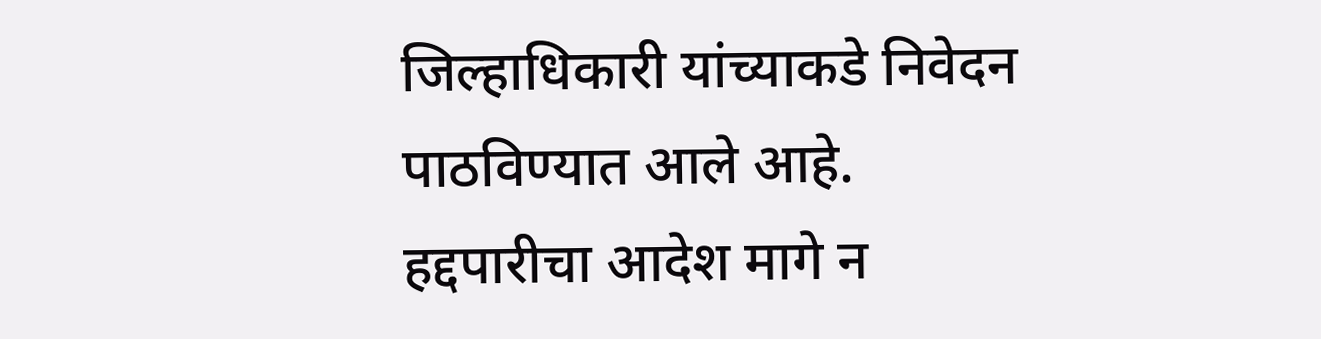जिल्हाधिकारी यांच्याकडे निवेदन पाठविण्यात आले आहे.
हद्दपारीचा आदेश मागे न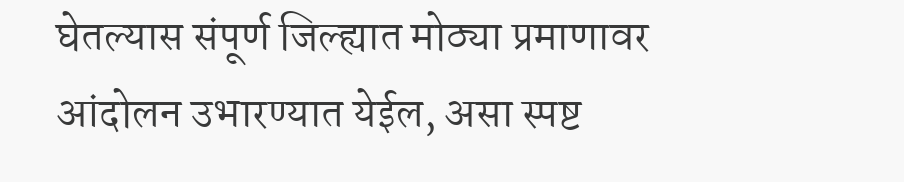घेतल्यास संपूर्ण जिल्ह्यात मोठ्या प्रमाणावर आंदोलन उभारण्यात येईल, असा स्पष्ट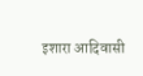इशारा आदिवासी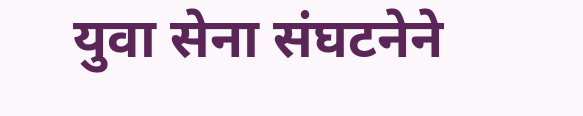युवा सेना संघटनेने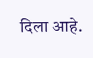दिला आहे.